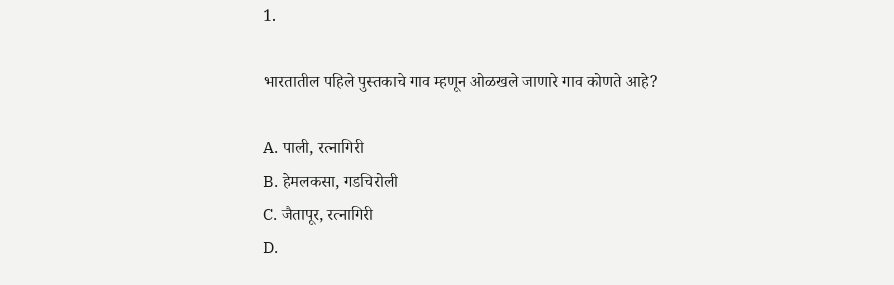1.

भारतातील पहिले पुस्तकाचे गाव म्हणून ओळखले जाणारे गाव कोणते आहे?

A. पाली, रत्नागिरी
B. हेमलकसा, गडचिरोली
C. जैतापूर, रत्नागिरी
D.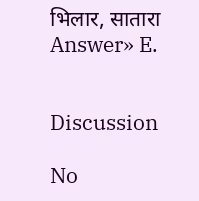भिलार, सातारा
Answer» E.


Discussion

No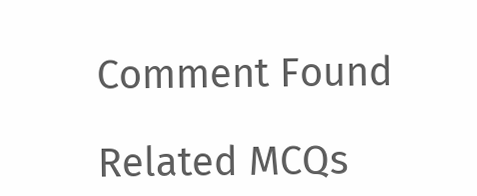Comment Found

Related MCQs